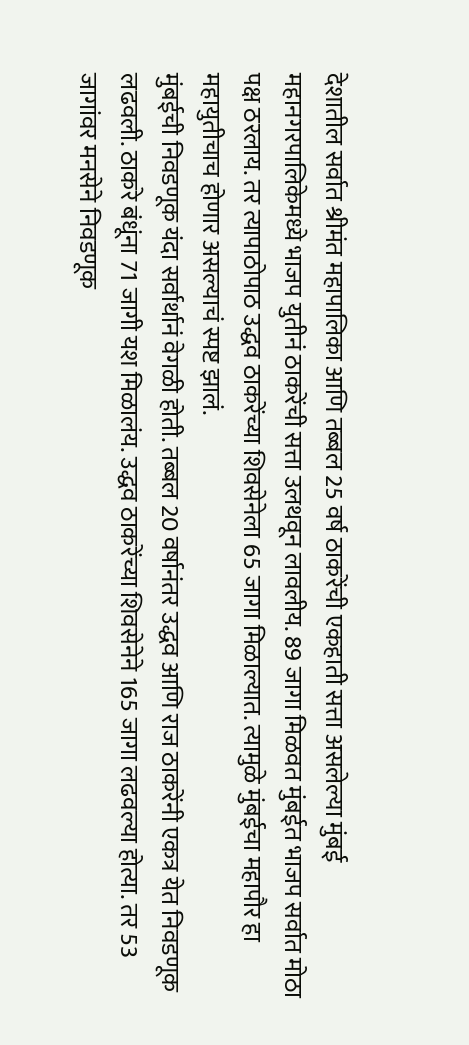देशातील सर्वात श्रीमंत महापालिका आणि तब्बल 25 वर्ष ठाकरेंची एकहाती सत्ता असलेल्या मुंबई महानगरपालिकेमध्ये भाजप युतीनं ठाकरेंची सत्ता उलथवून लावलीय. 89 जागा मिळवत मुंबईत भाजप सर्वात मोठा पक्ष ठरलाय. तर त्यापाठोपाठ उद्धव ठाकरेंच्या शिवसेनेला 65 जागा मिळाल्यात. त्यामुळे मुंबईचा महापौर हा महायुतीचाच होणार असल्याचं स्पष्ट झालं.
मुंबईची निवडणूक यंदा सर्वार्थानं वेगळी होती. तब्बल 20 वर्षानंतर उद्धव आणि राज ठाकरेंनी एकत्र येत निवडणूक लढवली. ठाकरे बंधूंना 71 जागी यश मिळालंय. उद्धव ठाकरेंच्या शिवसेनेने 165 जागा लढवल्या होत्या. तर 53 जागांवर मनसेने निवडणूक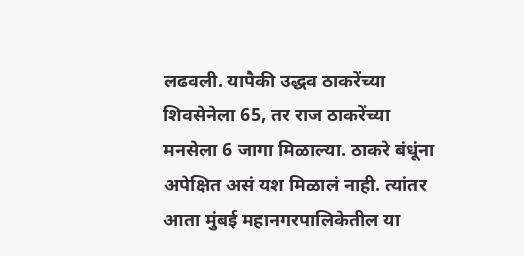लढवली. यापैकी उद्धव ठाकरेंच्या शिवसेनेला 65, तर राज ठाकरेंच्या मनसेला 6 जागा मिळाल्या. ठाकरे बंधूंना अपेक्षित असं यश मिळालं नाही. त्यांतर आता मुंबई महानगरपालिकेतील या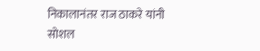निकालानंतर राज ठाकरे यांनी सोशल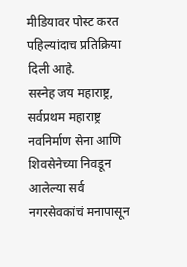मीडियावर पोस्ट करत पहिल्यांदाच प्रतिक्रिया दिली आहे.
सस्नेह जय महाराष्ट्र, सर्वप्रथम महाराष्ट्र नवनिर्माण सेना आणि शिवसेनेच्या निवडून आलेल्या सर्व नगरसेवकांचं मनापासून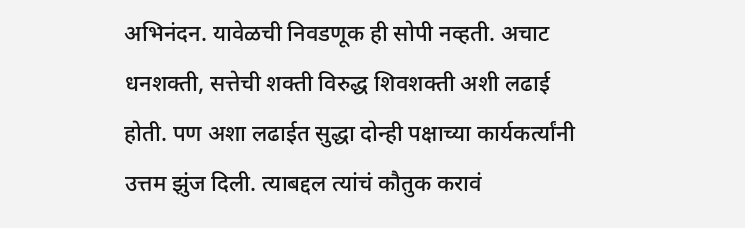अभिनंदन. यावेळची निवडणूक ही सोपी नव्हती. अचाट धनशक्ती, सत्तेची शक्ती विरुद्ध शिवशक्ती अशी लढाई होती. पण अशा लढाईत सुद्धा दोन्ही पक्षाच्या कार्यकर्त्यांनी उत्तम झुंज दिली. त्याबद्दल त्यांचं कौतुक करावं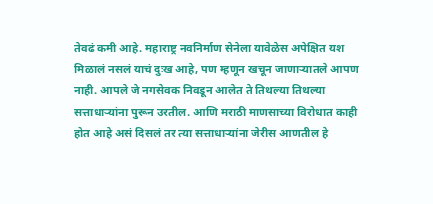तेवढं कमी आहे. महाराष्ट्र नवनिर्माण सेनेला यावेळेस अपेक्षित यश मिळालं नसलं याचं दुःख आहे, पण म्हणून खचून जाणाऱ्यातले आपण नाही. आपले जे नगसेवक निवडून आलेत ते तिथल्या तिथल्या सत्ताधाऱ्यांना पुरून उरतील. आणि मराठी माणसाच्या विरोधात काही होत आहे असं दिसलं तर त्या सत्ताधाऱ्यांना जेरीस आणतील हे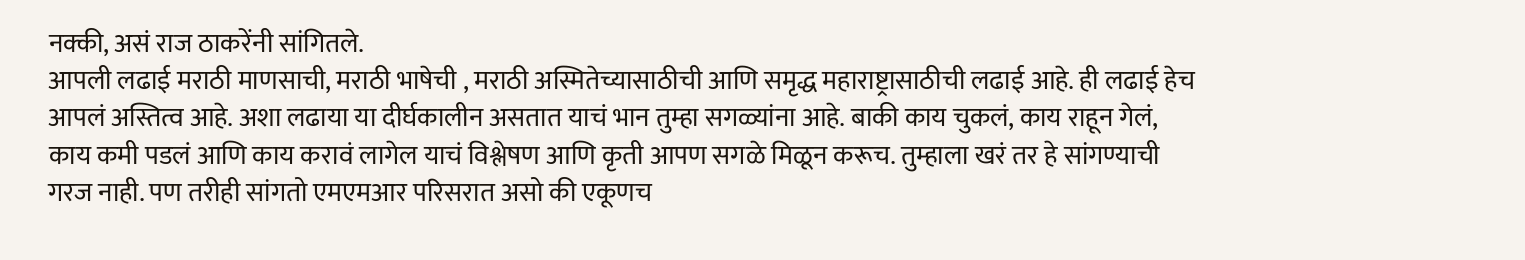नक्की, असं राज ठाकरेंनी सांगितले.
आपली लढाई मराठी माणसाची, मराठी भाषेची , मराठी अस्मितेच्यासाठीची आणि समृद्ध महाराष्ट्रासाठीची लढाई आहे. ही लढाई हेच आपलं अस्तित्व आहे. अशा लढाया या दीर्घकालीन असतात याचं भान तुम्हा सगळ्यांना आहे. बाकी काय चुकलं, काय राहून गेलं, काय कमी पडलं आणि काय करावं लागेल याचं विश्लेषण आणि कृती आपण सगळे मिळून करूच. तुम्हाला खरं तर हे सांगण्याची गरज नाही. पण तरीही सांगतो एमएमआर परिसरात असो की एकूणच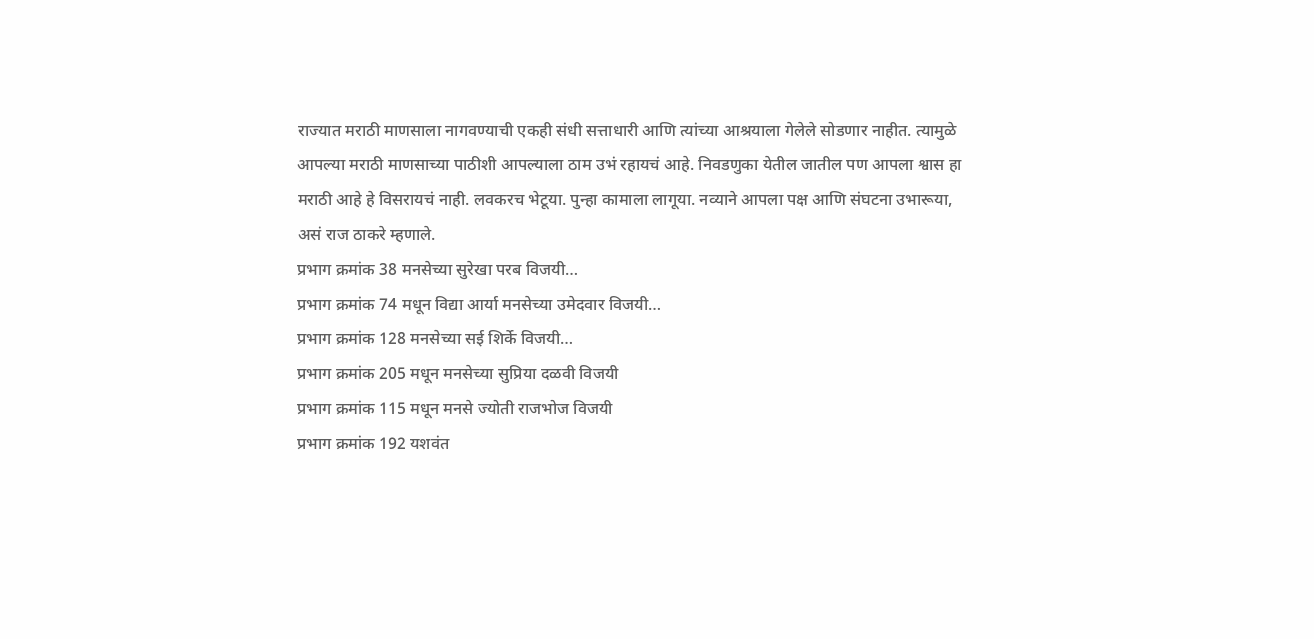राज्यात मराठी माणसाला नागवण्याची एकही संधी सत्ताधारी आणि त्यांच्या आश्रयाला गेलेले सोडणार नाहीत. त्यामुळे आपल्या मराठी माणसाच्या पाठीशी आपल्याला ठाम उभं रहायचं आहे. निवडणुका येतील जातील पण आपला श्वास हा मराठी आहे हे विसरायचं नाही. लवकरच भेटूया. पुन्हा कामाला लागूया. नव्याने आपला पक्ष आणि संघटना उभारूया, असं राज ठाकरे म्हणाले.
प्रभाग क्रमांक 38 मनसेच्या सुरेखा परब विजयी…
प्रभाग क्रमांक 74 मधून विद्या आर्या मनसेच्या उमेदवार विजयी…
प्रभाग क्रमांक 128 मनसेच्या सई शिर्के विजयी…
प्रभाग क्रमांक 205 मधून मनसेच्या सुप्रिया दळवी विजयी
प्रभाग क्रमांक 115 मधून मनसे ज्योती राजभोज विजयी
प्रभाग क्रमांक 192 यशवंत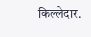किल्लेदार.